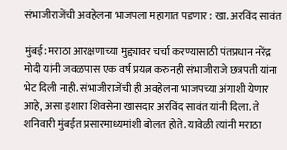संभाजीराजेंची अवहेलना भाजपला महागात पडणार : खा. अरविंद सावंत

मुंबई: मराठा आरक्षणाच्या मुद्द्यावर चर्चा करण्यासाठी पंतप्रधान नरेंद्र मोदी यांनी जवळपास एक वर्ष प्रयत्न करुनही संभाजीराजे छत्रपती यांना भेट दिली नाही. संभाजीराजेंची ही अवहेलना भाजपच्या अंगाशी येणार आहे, असा इशारा शिवसेना खासदार अरविंद सावंत यांनी दिला. ते शनिवारी मुंबईत प्रसारमाध्यमांशी बोलत होते. यावेळी त्यांनी मराठा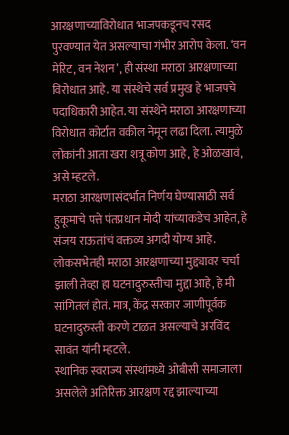आरक्षणाच्याविरोधात भाजपकडूनच रसद पुरवण्यात येत असल्याचा गंभीर आरोप केला. ‘वन मेरिट, वन नेशन’, ही संस्था मराठा आरक्षणाच्या विरोधात आहे. या संस्थेचे सर्व प्रमुख हे भाजपचे पदाधिकारी आहेत. या संस्थेने मराठा आरक्षणाच्या विरोधात कोर्टात वकील नेमून लढा दिला. त्यामुळे लोकांनी आता खरा शत्रू कोण आहे, हे ओळखावं, असे म्हटले.
मराठा आरक्षणासंदर्भात निर्णय घेण्यासाठी सर्व हुकूमाचे पत्ते पंतप्रधान मोदी यांच्याकडेच आहेत, हे संजय राऊतांचं वक्तव्य अगदी योग्य आहे. लोकसभेतही मराठा आरक्षणाच्या मुद्द्यावर चर्चा झाली तेव्हा हा घटनादुरुस्तीचा मुद्दा आहे, हे मी सांगितलं होतं. मात्र, केंद्र सरकार जाणीपूर्वक घटनादुरुस्ती करणे टाळत असल्याचे अरविंद सावंत यांनी म्हटले.
स्थानिक स्वराज्य संस्थांमध्ये ओबीसी समाजाला असलेले अतिरिक्त आरक्षण रद्द झाल्याच्या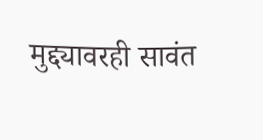मुद्द्यावरही सावंत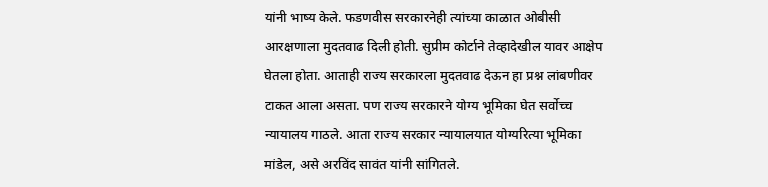यांनी भाष्य केले. फडणवीस सरकारनेही त्यांच्या काळात ओबीसी आरक्षणाला मुदतवाढ दिली होती. सुप्रीम कोर्टाने तेव्हादेखील यावर आक्षेप घेतला होता. आताही राज्य सरकारला मुदतवाढ देऊन हा प्रश्न लांबणीवर टाकत आला असता. पण राज्य सरकारने योग्य भूमिका घेत सर्वोच्च न्यायालय गाठले. आता राज्य सरकार न्यायालयात योग्यरित्या भूमिका मांडेल, असे अरविंद सावंत यांनी सांगितले.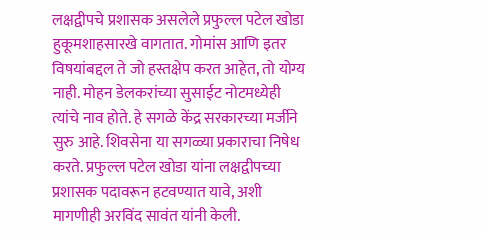लक्षद्वीपचे प्रशासक असलेले प्रफुल्ल पटेल खोडा हुकूमशाहसारखे वागतात. गोमांस आणि इतर विषयांबद्दल ते जो हस्तक्षेप करत आहेत, तो योग्य नाही. मोहन डेलकरांच्या सुसाईट नोटमध्येही त्यांचे नाव होते. हे सगळे केंद्र सरकारच्या मर्जीने सुरु आहे. शिवसेना या सगळ्या प्रकाराचा निषेध करते. प्रफुल्ल पटेल खोडा यांना लक्षद्वीपच्या प्रशासक पदावरून हटवण्यात यावे, अशी मागणीही अरविंद सावंत यांनी केली.